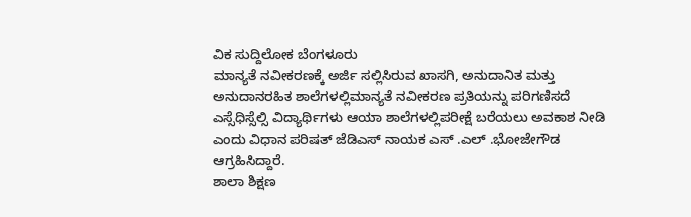ವಿಕ ಸುದ್ದಿಲೋಕ ಬೆಂಗಳೂರು
ಮಾನ್ಯತೆ ನವೀಕರಣಕ್ಕೆ ಅರ್ಜಿ ಸಲ್ಲಿಸಿರುವ ಖಾಸಗಿ, ಅನುದಾನಿತ ಮತ್ತು ಅನುದಾನರಹಿತ ಶಾಲೆಗಳಲ್ಲಿಮಾನ್ಯತೆ ನವೀಕರಣ ಪ್ರತಿಯನ್ನು ಪರಿಗಣಿಸದೆ ಎಸ್ಸೆಧಿಸ್ಸೆಲ್ಸಿ ವಿದ್ಯಾರ್ಥಿಗಳು ಆಯಾ ಶಾಲೆಗಳಲ್ಲಿಪರೀಕ್ಷೆ ಬರೆಯಲು ಅವಕಾಶ ನೀಡಿ ಎಂದು ವಿಧಾನ ಪರಿಷತ್ ಜೆಡಿಎಸ್ ನಾಯಕ ಎಸ್ .ಎಲ್ .ಭೋಜೇಗೌಡ ಆಗ್ರಹಿಸಿದ್ದಾರೆ.
ಶಾಲಾ ಶಿಕ್ಷಣ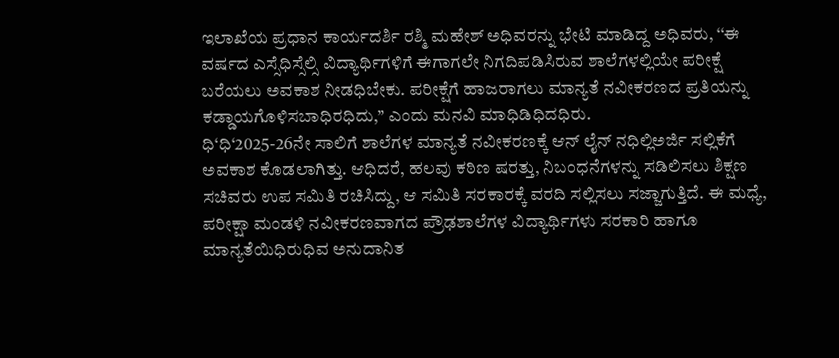ಇಲಾಖೆಯ ಪ್ರಧಾನ ಕಾರ್ಯದರ್ಶಿ ರಶ್ಮಿ ಮಹೇಶ್ ಅಧಿವರನ್ನು ಭೇಟಿ ಮಾಡಿದ್ದ ಅಧಿವರು, ‘‘ಈ ವರ್ಷದ ಎಸ್ಸೆಧಿಸ್ಸೆಲ್ಸಿ ವಿದ್ಯಾರ್ಥಿಗಳಿಗೆ ಈಗಾಗಲೇ ನಿಗದಿಪಡಿಸಿರುವ ಶಾಲೆಗಳಲ್ಲಿಯೇ ಪರೀಕ್ಷೆ ಬರೆಯಲು ಅವಕಾಶ ನೀಡಧಿಬೇಕು. ಪರೀಕ್ಷೆಗೆ ಹಾಜರಾಗಲು ಮಾನ್ಯತೆ ನವೀಕರಣದ ಪ್ರತಿಯನ್ನು ಕಡ್ಡಾಯಗೊಳಿಸಬಾಧಿರಧಿದು,’’ ಎಂದು ಮನವಿ ಮಾಧಿಡಿಧಿದಧಿರು.
ಧಿ‘ಧಿ‘2025-26ನೇ ಸಾಲಿಗೆ ಶಾಲೆಗಳ ಮಾನ್ಯತೆ ನವೀಕರಣಕ್ಕೆ ಆನ್ ಲೈನ್ ನಧಿಲ್ಲಿಅರ್ಜಿ ಸಲ್ಲಿಕೆಗೆ ಅವಕಾಶ ಕೊಡಲಾಗಿತ್ತು. ಆಧಿದರೆ, ಹಲವು ಕಠಿಣ ಷರತ್ತು, ನಿಬಂಧನೆಗಳನ್ನು ಸಡಿಲಿಸಲು ಶಿಕ್ಷಣ ಸಚಿವರು ಉಪ ಸಮಿತಿ ರಚಿಸಿದ್ದು, ಆ ಸಮಿತಿ ಸರಕಾರಕ್ಕೆ ವರದಿ ಸಲ್ಲಿಸಲು ಸಜ್ಜಾಗುತ್ತಿದೆ. ಈ ಮಧ್ಯೆ, ಪರೀಕ್ಷಾ ಮಂಡಳಿ ನವೀಕರಣವಾಗದ ಪ್ರೌಢಶಾಲೆಗಳ ವಿದ್ಯಾರ್ಥಿಗಳು ಸರಕಾರಿ ಹಾಗೂ ಮಾನ್ಯತೆಯಿಧಿರುಧಿವ ಅನುದಾನಿತ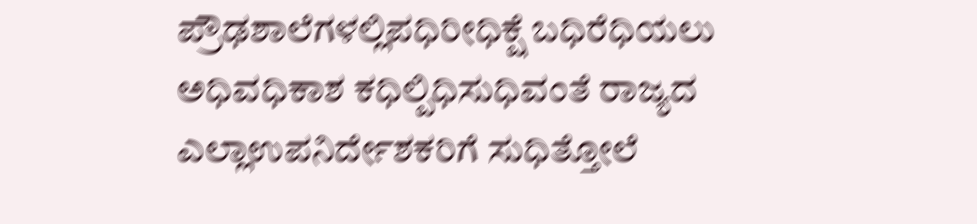ಪ್ರೌಢಶಾಲೆಗಳಲ್ಲಿಪಧಿರೀಧಿಕ್ಷೆ ಬಧಿರೆಧಿಯಲು ಅಧಿವಧಿಕಾಶ ಕಧಿಲ್ಪಿಧಿಸುಧಿವಂತೆ ರಾಜ್ಯದ ಎಲ್ಲಾಉಪನಿರ್ದೇಶಕರಿಗೆ ಸುಧಿತ್ತೋಲೆ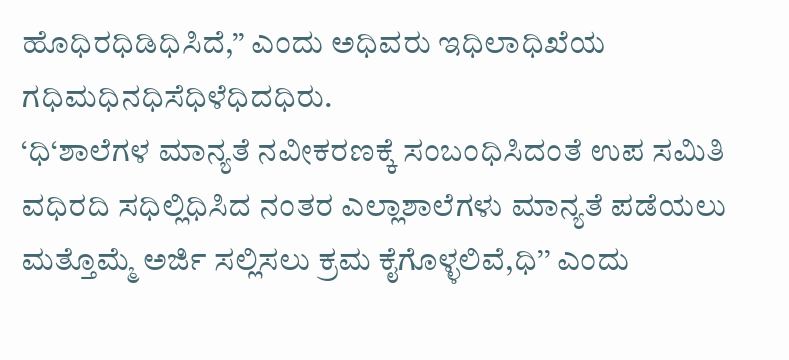ಹೊಧಿರಧಿಡಿಧಿಸಿದೆ,’’ ಎಂದು ಅಧಿವರು ಇಧಿಲಾಧಿಖೆಯ ಗಧಿಮಧಿನಧಿಸೆಧಿಳೆಧಿದಧಿರು.
‘ಧಿ‘ಶಾಲೆಗಳ ಮಾನ್ಯತೆ ನವೀಕರಣಕ್ಕೆ ಸಂಬಂಧಿಸಿದಂತೆ ಉಪ ಸಮಿತಿ ವಧಿರದಿ ಸಧಿಲ್ಲಿಧಿಸಿದ ನಂತರ ಎಲ್ಲಾಶಾಲೆಗಳು ಮಾನ್ಯತೆ ಪಡೆಯಲು ಮತ್ತೊಮ್ಮೆ ಅರ್ಜಿ ಸಲ್ಲಿಸಲು ಕ್ರಮ ಕೈಗೊಳ್ಳಲಿವೆ,ಧಿ’’ ಎಂದು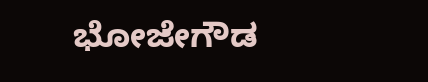ಭೋಜೇಗೌಡ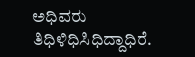ಅಧಿವರು ತಿಧಿಳಿಧಿಸಿಧಿದ್ದಾಧಿರೆ.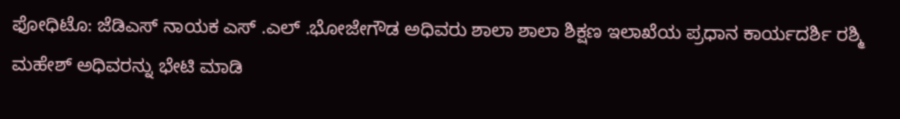ಫೋಧಿಟೊ: ಜೆಡಿಎಸ್ ನಾಯಕ ಎಸ್ .ಎಲ್ .ಭೋಜೇಗೌಡ ಅಧಿವರು ಶಾಲಾ ಶಾಲಾ ಶಿಕ್ಷಣ ಇಲಾಖೆಯ ಪ್ರಧಾನ ಕಾರ್ಯದರ್ಶಿ ರಶ್ಮಿ ಮಹೇಶ್ ಅಧಿವರನ್ನು ಭೇಟಿ ಮಾಡಿ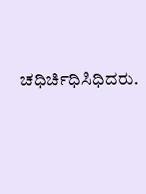ಚಧಿರ್ಚಿಧಿಸಿಧಿದರು.